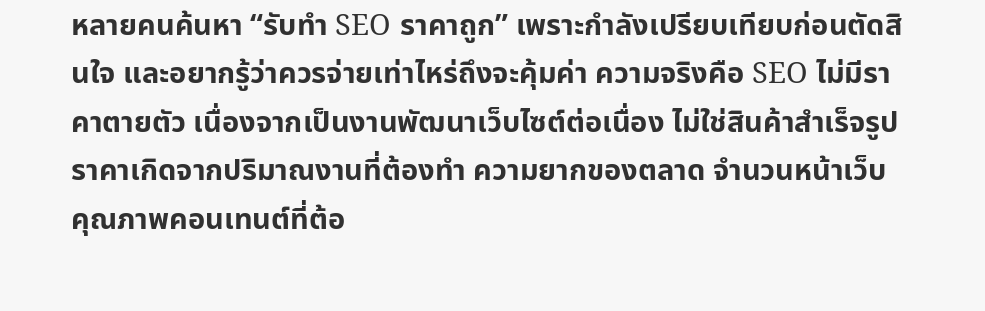หลายคนค้นหา “รับทำ SEO ราคาถูก” เพราะกำลังเปรียบเทียบก่อนตัดสินใจ และอยากรู้ว่าควรจ่ายเท่าไหร่ถึงจะคุ้มค่า ความจริงคือ SEO ไม่มีราคาตายตัว เนื่องจากเป็นงานพัฒนาเว็บไซต์ต่อเนื่อง ไม่ใช่สินค้าสำเร็จรูป ราคาเกิดจากปริมาณงานที่ต้องทำ ความยากของตลาด จำนวนหน้าเว็บ คุณภาพคอนเทนต์ที่ต้อ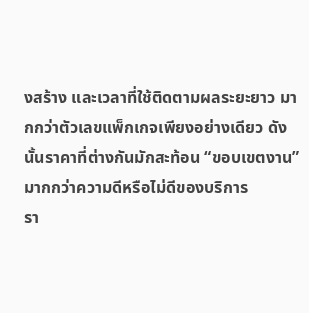งสร้าง และเวลาที่ใช้ติดตามผลระยะยาว มากกว่าตัวเลขแพ็กเกจเพียงอย่างเดียว ดังนั้นราคาที่ต่างกันมักสะท้อน “ขอบเขตงาน” มากกว่าความดีหรือไม่ดีของบริการ
รา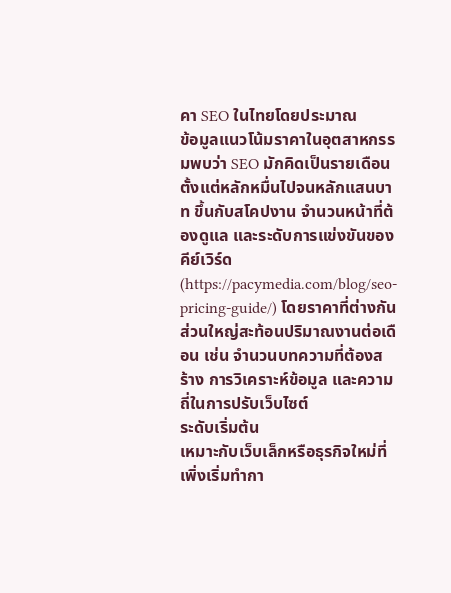คา SEO ในไทยโดยประมาณ
ข้อมูลแนวโน้มราคาในอุตสาหกรรมพบว่า SEO มักคิดเป็นรายเดือนตั้งแต่หลักหมื่นไปจนหลักแสนบาท ขึ้นกับสโคปงาน จำนวนหน้าที่ต้องดูแล และระดับการแข่งขันของคีย์เวิร์ด (https://pacymedia.com/blog/seo-pricing-guide/) โดยราคาที่ต่างกันส่วนใหญ่สะท้อนปริมาณงานต่อเดือน เช่น จำนวนบทความที่ต้องสร้าง การวิเคราะห์ข้อมูล และความถี่ในการปรับเว็บไซต์
ระดับเริ่มต้น
เหมาะกับเว็บเล็กหรือธุรกิจใหม่ที่เพิ่งเริ่มทำกา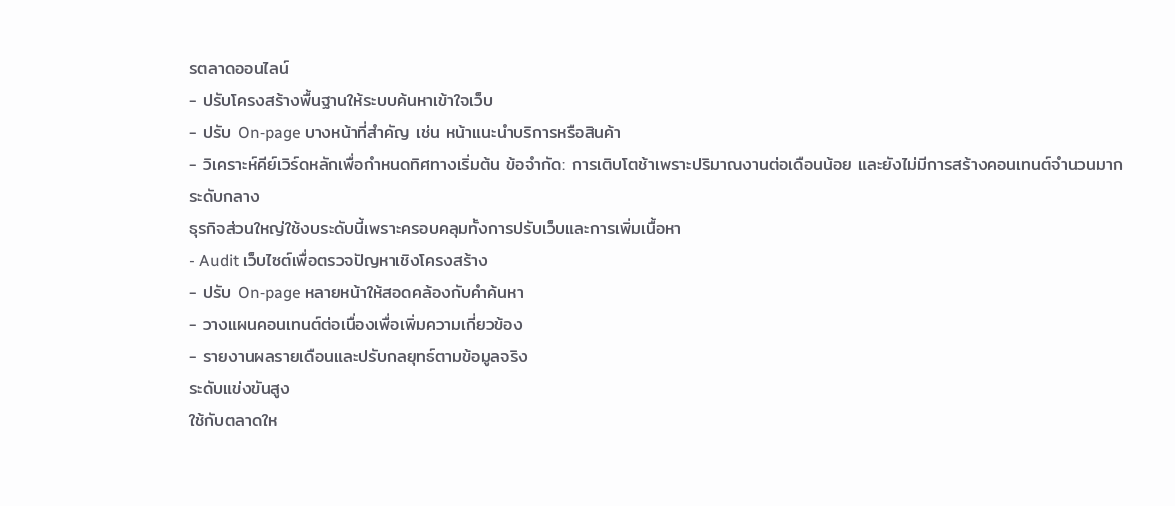รตลาดออนไลน์
- ปรับโครงสร้างพื้นฐานให้ระบบค้นหาเข้าใจเว็บ
- ปรับ On‑page บางหน้าที่สำคัญ เช่น หน้าแนะนำบริการหรือสินค้า
- วิเคราะห์คีย์เวิร์ดหลักเพื่อกำหนดทิศทางเริ่มต้น ข้อจำกัด: การเติบโตช้าเพราะปริมาณงานต่อเดือนน้อย และยังไม่มีการสร้างคอนเทนต์จำนวนมาก
ระดับกลาง
ธุรกิจส่วนใหญ่ใช้งบระดับนี้เพราะครอบคลุมทั้งการปรับเว็บและการเพิ่มเนื้อหา
- Audit เว็บไซต์เพื่อตรวจปัญหาเชิงโครงสร้าง
- ปรับ On‑page หลายหน้าให้สอดคล้องกับคำค้นหา
- วางแผนคอนเทนต์ต่อเนื่องเพื่อเพิ่มความเกี่ยวข้อง
- รายงานผลรายเดือนและปรับกลยุทธ์ตามข้อมูลจริง
ระดับแข่งขันสูง
ใช้กับตลาดให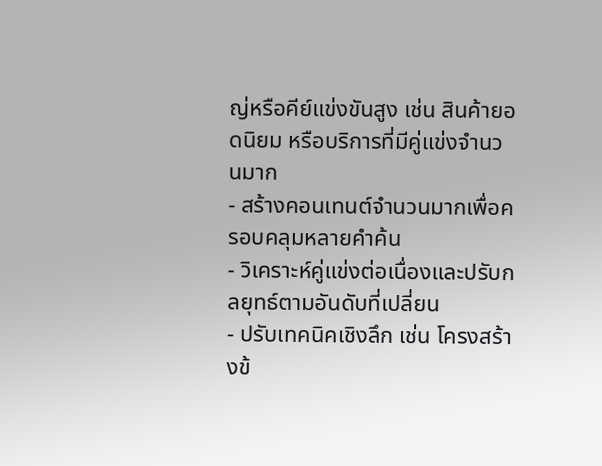ญ่หรือคีย์แข่งขันสูง เช่น สินค้ายอดนิยม หรือบริการที่มีคู่แข่งจำนวนมาก
- สร้างคอนเทนต์จำนวนมากเพื่อครอบคลุมหลายคำค้น
- วิเคราะห์คู่แข่งต่อเนื่องและปรับกลยุทธ์ตามอันดับที่เปลี่ยน
- ปรับเทคนิคเชิงลึก เช่น โครงสร้างข้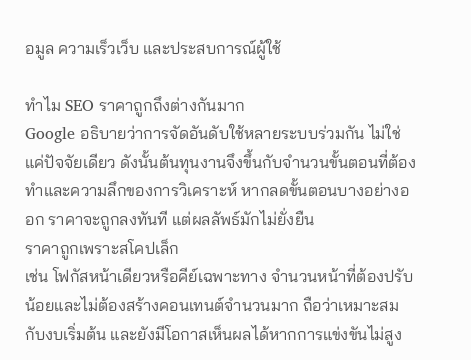อมูล ความเร็วเว็บ และประสบการณ์ผู้ใช้

ทำไม SEO ราคาถูกถึงต่างกันมาก
Google อธิบายว่าการจัดอันดับใช้หลายระบบร่วมกัน ไม่ใช่แค่ปัจจัยเดียว ดังนั้นต้นทุนงานจึงขึ้นกับจำนวนขั้นตอนที่ต้องทำและความลึกของการวิเคราะห์ หากลดขั้นตอนบางอย่างออก ราคาจะถูกลงทันที แต่ผลลัพธ์มักไม่ยั่งยืน
ราคาถูกเพราะสโคปเล็ก
เช่น โฟกัสหน้าเดียวหรือคีย์เฉพาะทาง จำนวนหน้าที่ต้องปรับน้อยและไม่ต้องสร้างคอนเทนต์จำนวนมาก ถือว่าเหมาะสมกับงบเริ่มต้น และยังมีโอกาสเห็นผลได้หากการแข่งขันไม่สูง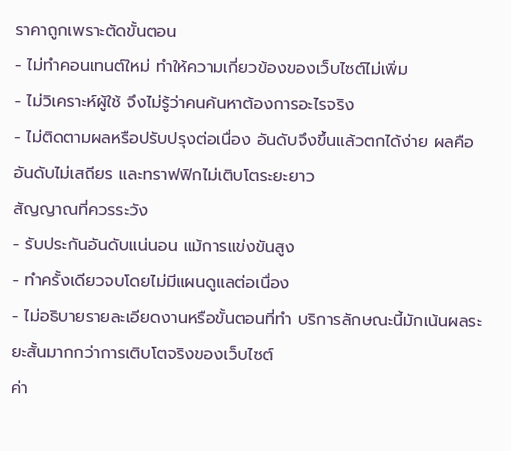ราคาถูกเพราะตัดขั้นตอน
- ไม่ทำคอนเทนต์ใหม่ ทำให้ความเกี่ยวข้องของเว็บไซต์ไม่เพิ่ม
- ไม่วิเคราะห์ผู้ใช้ จึงไม่รู้ว่าคนค้นหาต้องการอะไรจริง
- ไม่ติดตามผลหรือปรับปรุงต่อเนื่อง อันดับจึงขึ้นแล้วตกได้ง่าย ผลคืออันดับไม่เสถียร และทราฟฟิกไม่เติบโตระยะยาว
สัญญาณที่ควรระวัง
- รับประกันอันดับแน่นอน แม้การแข่งขันสูง
- ทำครั้งเดียวจบโดยไม่มีแผนดูแลต่อเนื่อง
- ไม่อธิบายรายละเอียดงานหรือขั้นตอนที่ทำ บริการลักษณะนี้มักเน้นผลระยะสั้นมากกว่าการเติบโตจริงของเว็บไซต์
ค่า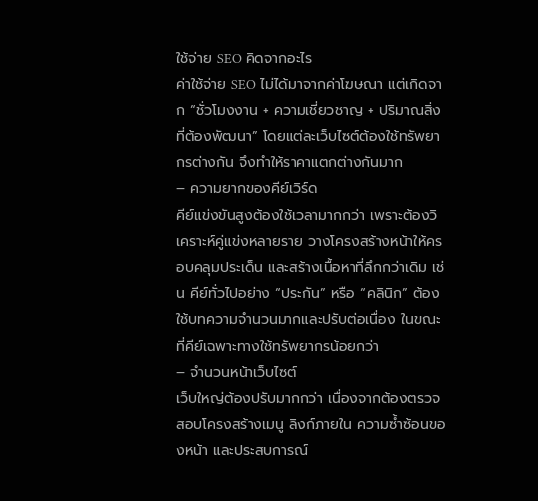ใช้จ่าย SEO คิดจากอะไร
ค่าใช้จ่าย SEO ไม่ได้มาจากค่าโฆษณา แต่เกิดจาก “ชั่วโมงงาน + ความเชี่ยวชาญ + ปริมาณสิ่งที่ต้องพัฒนา” โดยแต่ละเว็บไซต์ต้องใช้ทรัพยากรต่างกัน จึงทำให้ราคาแตกต่างกันมาก
– ความยากของคีย์เวิร์ด
คีย์แข่งขันสูงต้องใช้เวลามากกว่า เพราะต้องวิเคราะห์คู่แข่งหลายราย วางโครงสร้างหน้าให้ครอบคลุมประเด็น และสร้างเนื้อหาที่ลึกกว่าเดิม เช่น คีย์ทั่วไปอย่าง “ประกัน” หรือ “คลินิก” ต้องใช้บทความจำนวนมากและปรับต่อเนื่อง ในขณะที่คีย์เฉพาะทางใช้ทรัพยากรน้อยกว่า
– จำนวนหน้าเว็บไซต์
เว็บใหญ่ต้องปรับมากกว่า เนื่องจากต้องตรวจสอบโครงสร้างเมนู ลิงก์ภายใน ความซ้ำซ้อนของหน้า และประสบการณ์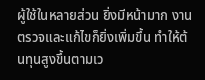ผู้ใช้ในหลายส่วน ยิ่งมีหน้ามาก งานตรวจและแก้ไขก็ยิ่งเพิ่มขึ้น ทำให้ต้นทุนสูงขึ้นตามเว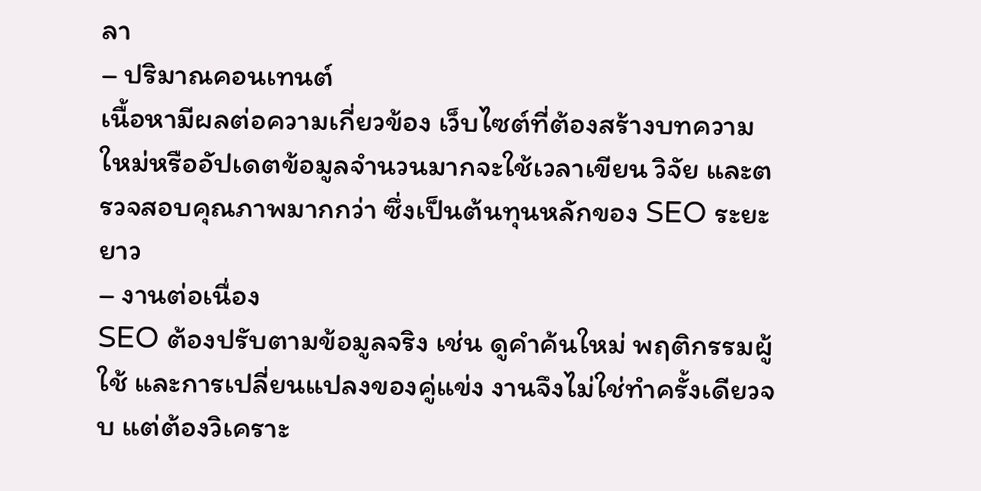ลา
– ปริมาณคอนเทนต์
เนื้อหามีผลต่อความเกี่ยวข้อง เว็บไซต์ที่ต้องสร้างบทความใหม่หรืออัปเดตข้อมูลจำนวนมากจะใช้เวลาเขียน วิจัย และตรวจสอบคุณภาพมากกว่า ซึ่งเป็นต้นทุนหลักของ SEO ระยะยาว
– งานต่อเนื่อง
SEO ต้องปรับตามข้อมูลจริง เช่น ดูคำค้นใหม่ พฤติกรรมผู้ใช้ และการเปลี่ยนแปลงของคู่แข่ง งานจึงไม่ใช่ทำครั้งเดียวจบ แต่ต้องวิเคราะ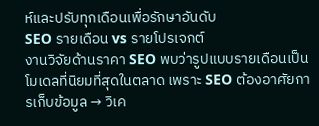ห์และปรับทุกเดือนเพื่อรักษาอันดับ
SEO รายเดือน vs รายโปรเจกต์
งานวิจัยด้านราคา SEO พบว่ารูปแบบรายเดือนเป็นโมเดลที่นิยมที่สุดในตลาด เพราะ SEO ต้องอาศัยการเก็บข้อมูล → วิเค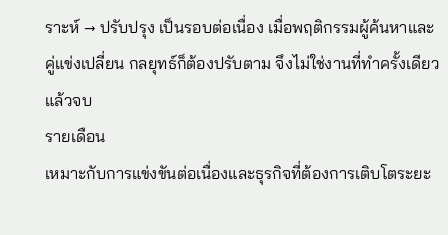ราะห์ → ปรับปรุง เป็นรอบต่อเนื่อง เมื่อพฤติกรรมผู้ค้นหาและคู่แข่งเปลี่ยน กลยุทธ์ก็ต้องปรับตาม จึงไม่ใช่งานที่ทำครั้งเดียวแล้วจบ
รายเดือน
เหมาะกับการแข่งขันต่อเนื่องและธุรกิจที่ต้องการเติบโตระยะ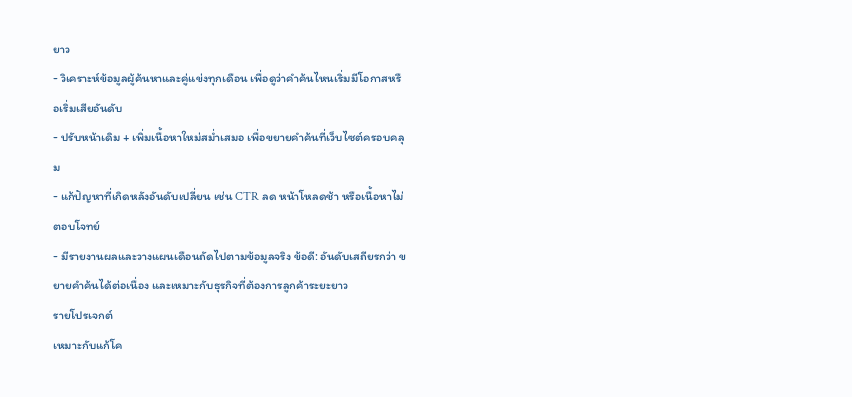ยาว
- วิเคราะห์ข้อมูลผู้ค้นหาและคู่แข่งทุกเดือน เพื่อดูว่าคำค้นไหนเริ่มมีโอกาสหรือเริ่มเสียอันดับ
- ปรับหน้าเดิม + เพิ่มเนื้อหาใหม่สม่ำเสมอ เพื่อขยายคำค้นที่เว็บไซต์ครอบคลุม
- แก้ปัญหาที่เกิดหลังอันดับเปลี่ยน เช่น CTR ลด หน้าโหลดช้า หรือเนื้อหาไม่ตอบโจทย์
- มีรายงานผลและวางแผนเดือนถัดไปตามข้อมูลจริง ข้อดี: อันดับเสถียรกว่า ขยายคำค้นได้ต่อเนื่อง และเหมาะกับธุรกิจที่ต้องการลูกค้าระยะยาว
รายโปรเจกต์
เหมาะกับแก้โค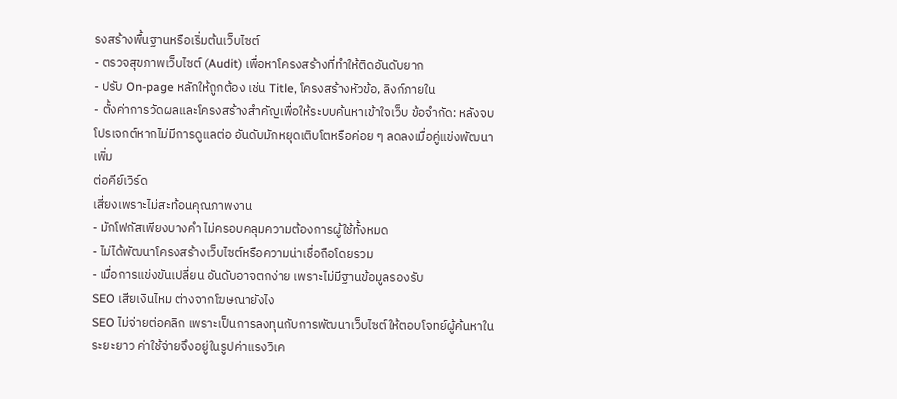รงสร้างพื้นฐานหรือเริ่มต้นเว็บไซต์
- ตรวจสุขภาพเว็บไซต์ (Audit) เพื่อหาโครงสร้างที่ทำให้ติดอันดับยาก
- ปรับ On-page หลักให้ถูกต้อง เช่น Title, โครงสร้างหัวข้อ, ลิงก์ภายใน
- ตั้งค่าการวัดผลและโครงสร้างสำคัญเพื่อให้ระบบค้นหาเข้าใจเว็บ ข้อจำกัด: หลังจบโปรเจกต์หากไม่มีการดูแลต่อ อันดับมักหยุดเติบโตหรือค่อย ๆ ลดลงเมื่อคู่แข่งพัฒนาเพิ่ม
ต่อคีย์เวิร์ด
เสี่ยงเพราะไม่สะท้อนคุณภาพงาน
- มักโฟกัสเพียงบางคำ ไม่ครอบคลุมความต้องการผู้ใช้ทั้งหมด
- ไม่ได้พัฒนาโครงสร้างเว็บไซต์หรือความน่าเชื่อถือโดยรวม
- เมื่อการแข่งขันเปลี่ยน อันดับอาจตกง่าย เพราะไม่มีฐานข้อมูลรองรับ
SEO เสียเงินไหม ต่างจากโฆษณายังไง
SEO ไม่จ่ายต่อคลิก เพราะเป็นการลงทุนกับการพัฒนาเว็บไซต์ให้ตอบโจทย์ผู้ค้นหาในระยะยาว ค่าใช้จ่ายจึงอยู่ในรูปค่าแรงวิเค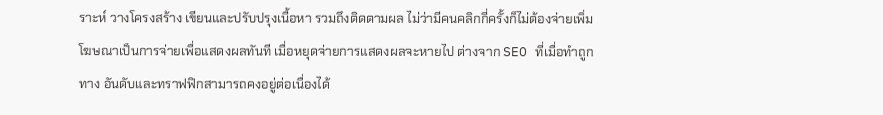ราะห์ วางโครงสร้าง เขียนและปรับปรุงเนื้อหา รวมถึงติดตามผล ไม่ว่ามีคนคลิกกี่ครั้งก็ไม่ต้องจ่ายเพิ่ม โฆษณาเป็นการจ่ายเพื่อแสดงผลทันที เมื่อหยุดจ่ายการแสดงผลจะหายไป ต่างจาก SEO ที่เมื่อทำถูกทาง อันดับและทราฟฟิกสามารถคงอยู่ต่อเนื่องได้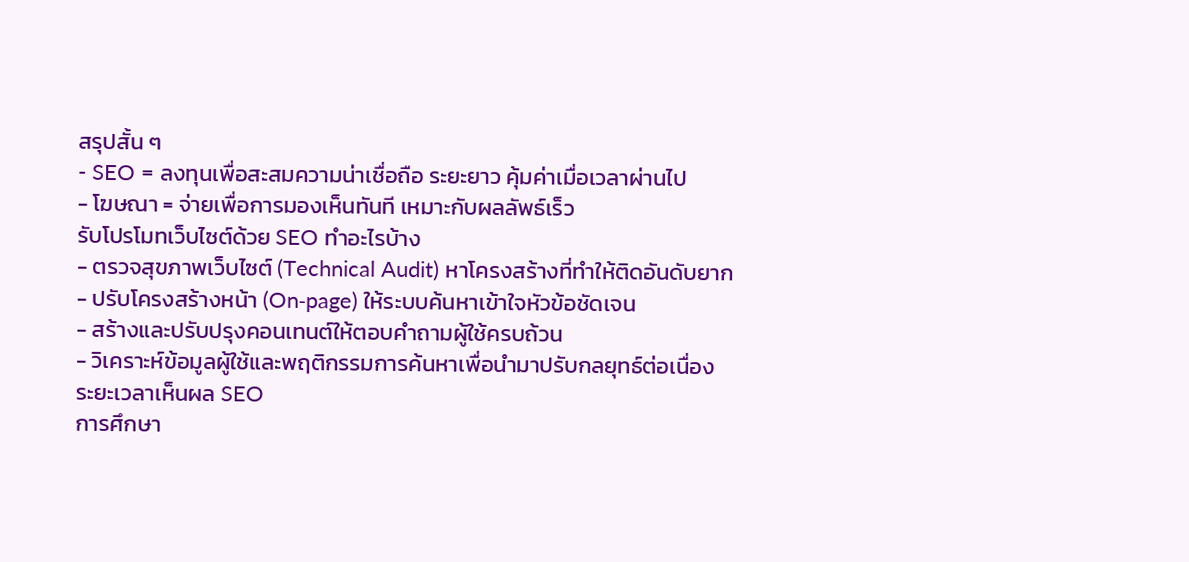สรุปสั้น ๆ
- SEO = ลงทุนเพื่อสะสมความน่าเชื่อถือ ระยะยาว คุ้มค่าเมื่อเวลาผ่านไป
- โฆษณา = จ่ายเพื่อการมองเห็นทันที เหมาะกับผลลัพธ์เร็ว
รับโปรโมทเว็บไซต์ด้วย SEO ทำอะไรบ้าง
- ตรวจสุขภาพเว็บไซต์ (Technical Audit) หาโครงสร้างที่ทำให้ติดอันดับยาก
- ปรับโครงสร้างหน้า (On‑page) ให้ระบบค้นหาเข้าใจหัวข้อชัดเจน
- สร้างและปรับปรุงคอนเทนต์ให้ตอบคำถามผู้ใช้ครบถ้วน
- วิเคราะห์ข้อมูลผู้ใช้และพฤติกรรมการค้นหาเพื่อนำมาปรับกลยุทธ์ต่อเนื่อง
ระยะเวลาเห็นผล SEO
การศึกษา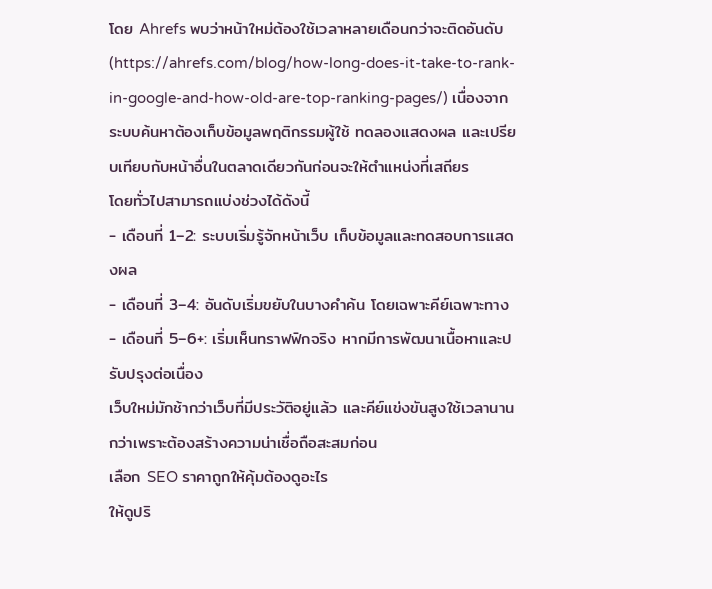โดย Ahrefs พบว่าหน้าใหม่ต้องใช้เวลาหลายเดือนกว่าจะติดอันดับ (https://ahrefs.com/blog/how-long-does-it-take-to-rank-in-google-and-how-old-are-top-ranking-pages/) เนื่องจากระบบค้นหาต้องเก็บข้อมูลพฤติกรรมผู้ใช้ ทดลองแสดงผล และเปรียบเทียบกับหน้าอื่นในตลาดเดียวกันก่อนจะให้ตำแหน่งที่เสถียร
โดยทั่วไปสามารถแบ่งช่วงได้ดังนี้
- เดือนที่ 1–2: ระบบเริ่มรู้จักหน้าเว็บ เก็บข้อมูลและทดสอบการแสดงผล
- เดือนที่ 3–4: อันดับเริ่มขยับในบางคำค้น โดยเฉพาะคีย์เฉพาะทาง
- เดือนที่ 5–6+: เริ่มเห็นทราฟฟิกจริง หากมีการพัฒนาเนื้อหาและปรับปรุงต่อเนื่อง
เว็บใหม่มักช้ากว่าเว็บที่มีประวัติอยู่แล้ว และคีย์แข่งขันสูงใช้เวลานานกว่าเพราะต้องสร้างความน่าเชื่อถือสะสมก่อน
เลือก SEO ราคาถูกให้คุ้มต้องดูอะไร
ให้ดูปริ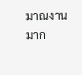มาณงานมาก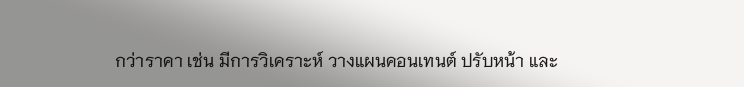กว่าราคา เช่น มีการวิเคราะห์ วางแผนคอนเทนต์ ปรับหน้า และ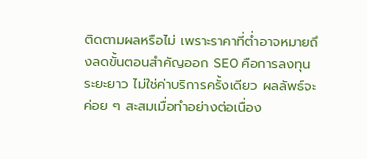ติดตามผลหรือไม่ เพราะราคาที่ต่ำอาจหมายถึงลดขั้นตอนสำคัญออก SEO คือการลงทุนระยะยาว ไม่ใช่ค่าบริการครั้งเดียว ผลลัพธ์จะค่อย ๆ สะสมเมื่อทำอย่างต่อเนื่อง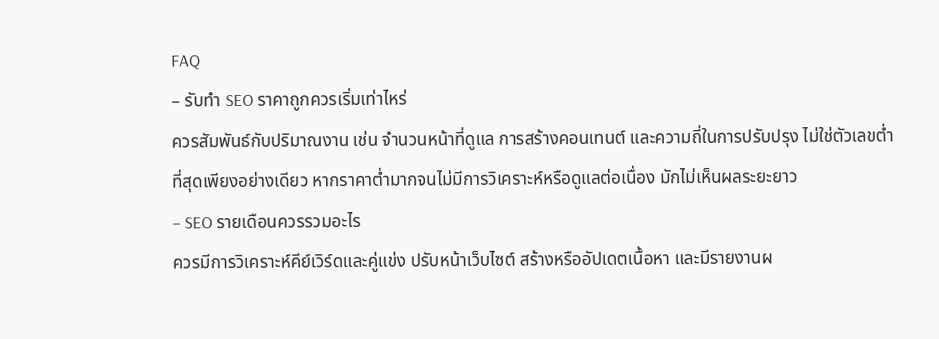FAQ
– รับทำ SEO ราคาถูกควรเริ่มเท่าไหร่
ควรสัมพันธ์กับปริมาณงาน เช่น จำนวนหน้าที่ดูแล การสร้างคอนเทนต์ และความถี่ในการปรับปรุง ไม่ใช่ตัวเลขต่ำที่สุดเพียงอย่างเดียว หากราคาต่ำมากจนไม่มีการวิเคราะห์หรือดูแลต่อเนื่อง มักไม่เห็นผลระยะยาว
– SEO รายเดือนควรรวมอะไร
ควรมีการวิเคราะห์คีย์เวิร์ดและคู่แข่ง ปรับหน้าเว็บไซต์ สร้างหรืออัปเดตเนื้อหา และมีรายงานผ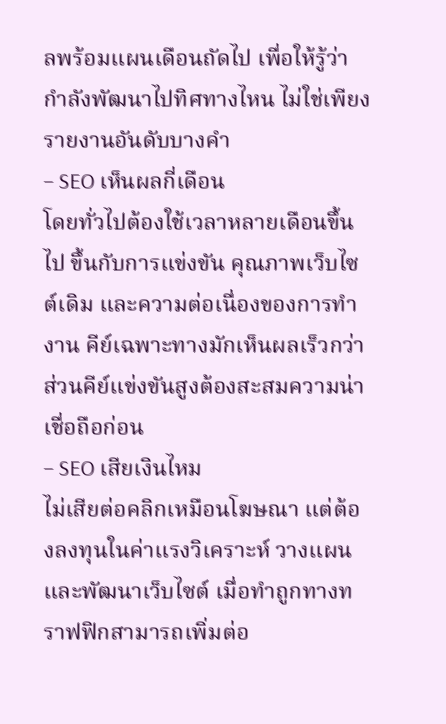ลพร้อมแผนเดือนถัดไป เพื่อให้รู้ว่ากำลังพัฒนาไปทิศทางไหน ไม่ใช่เพียงรายงานอันดับบางคำ
– SEO เห็นผลกี่เดือน
โดยทั่วไปต้องใช้เวลาหลายเดือนขึ้นไป ขึ้นกับการแข่งขัน คุณภาพเว็บไซต์เดิม และความต่อเนื่องของการทำงาน คีย์เฉพาะทางมักเห็นผลเร็วกว่า ส่วนคีย์แข่งขันสูงต้องสะสมความน่าเชื่อถือก่อน
– SEO เสียเงินไหม
ไม่เสียต่อคลิกเหมือนโฆษณา แต่ต้องลงทุนในค่าแรงวิเคราะห์ วางแผน และพัฒนาเว็บไซต์ เมื่อทำถูกทางทราฟฟิกสามารถเพิ่มต่อ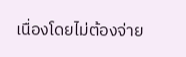เนื่องโดยไม่ต้องจ่าย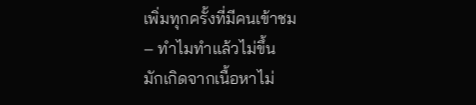เพิ่มทุกครั้งที่มีคนเข้าชม
– ทำไมทำแล้วไม่ขึ้น
มักเกิดจากเนื้อหาไม่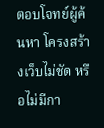ตอบโจทย์ผู้ค้นหา โครงสร้างเว็บไม่ชัด หรือไม่มีกา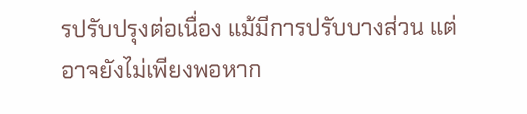รปรับปรุงต่อเนื่อง แม้มีการปรับบางส่วน แต่อาจยังไม่เพียงพอหาก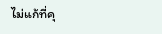ไม่แก้ที่คุ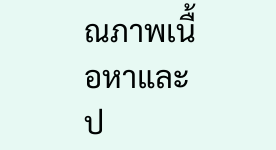ณภาพเนื้อหาและป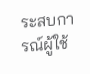ระสบการณ์ผู้ใช้